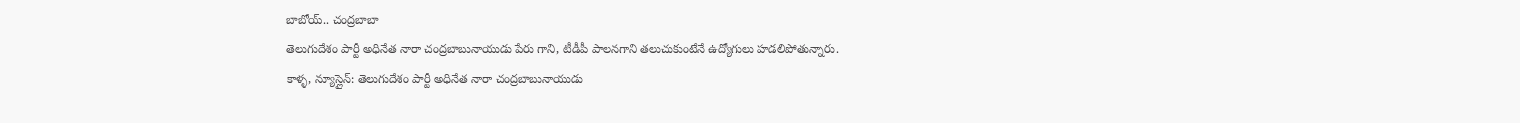బాబోయ్.. చంద్రబాబా
తెలుగుదేశం పార్టీ అధినేత నారా చంద్రబాబునాయుడు పేరు గాని, టీడీపీ పాలనగాని తలుచుకుంటేనే ఉద్యోగులు హడలిపోతున్నారు.
కాళ్ళ, న్యూస్లైన్: తెలుగుదేశం పార్టీ అధినేత నారా చంద్రబాబునాయుడు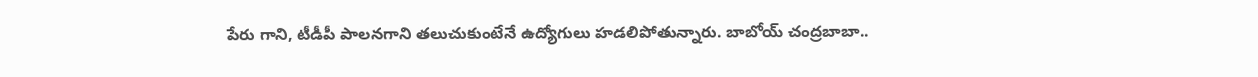పేరు గాని, టీడీపీ పాలనగాని తలుచుకుంటేనే ఉద్యోగులు హడలిపోతున్నారు. బాబోయ్ చంద్రబాబా..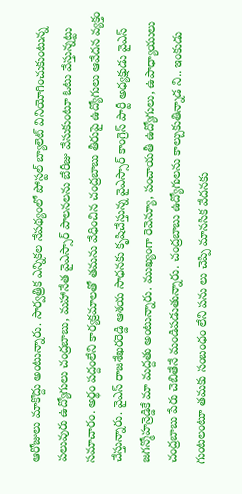ఆరోజులు మాకొద్దు అంటున్నారు. సార్వత్రిక ఎన్నికల నేపథ్యంలో పోస్టల్ బ్యాలెట్ వినియోగించుకుంటున్న పలువురు ఉద్యోగులు చంద్రబాబు, మహానేత వైఎస్సార్ పాలనలను బేరీజు వేసుకుంటూ ఓటు వేస్తున్నట్టు సమాచారం. అర్థం పద్దంలేని కార్యక్రమాలతో తమను వేధించిన చంద్రబాబు తీరుపై ఉద్యోగులు ఆవేదన వ్యక్తం చేస్తున్నారు. వైఎస్ రాజశేఖరరెడ్డి ఆశయ సాధనకు కృషిచేస్తున్న వైఎస్సార్ కాంగ్రెస్ పార్టీ అధ్యక్షుడు వైఎస్ జగన్మోహన్రెడ్డికే మా మద్దతు అంటున్నారు. ముఖ్యంగా రెవెన్యూ, పంచాయతీ ఉద్యోగులు, ఉపాధ్యాయులు చంద్రబాబు పేరు చెబితేనే మండిపడుతున్నారు. చంద్రబాబు ఉద్యోగులను కాల్చుకుతిన్నాడ ని.. ఇంకుడు గుంటలంటూ తమకు సంబంధం లేని పను లు చెప్పి మానసిక వేదనకు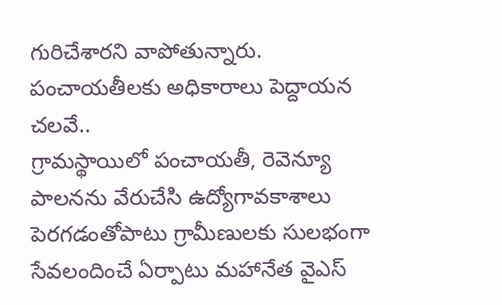గురిచేశారని వాపోతున్నారు.
పంచాయతీలకు అధికారాలు పెద్దాయన చలవే..
గ్రామస్థాయిలో పంచాయతీ, రెవెన్యూ పాలనను వేరుచేసి ఉద్యోగావకాశాలు పెరగడంతోపాటు గ్రామీణులకు సులభంగా సేవలందించే ఏర్పాటు మహానేత వైఎస్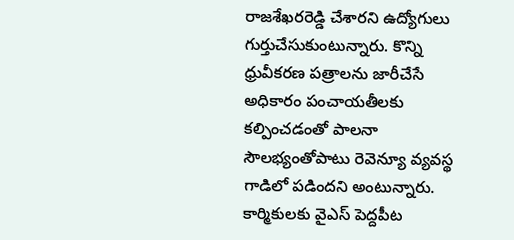రాజశేఖరరెడ్డి చేశారని ఉద్యోగులు గుర్తుచేసుకుంటున్నారు. కొన్ని ధ్రువీకరణ పత్రాలను జారీచేసే అధికారం పంచాయతీలకు కల్పించడంతో పాలనా సౌలభ్యంతోపాటు రెవెన్యూ వ్యవస్థ గాడిలో పడిందని అంటున్నారు.
కార్మికులకు వైఎస్ పెద్దపీట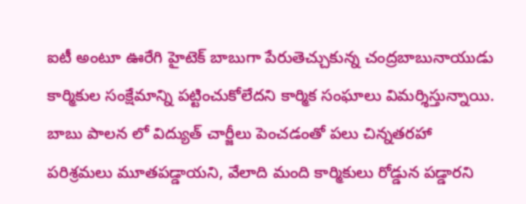ఐటీ అంటూ ఊరేగి హైటెక్ బాబుగా పేరుతెచ్చుకున్న చంద్రబాబునాయుడు కార్మికుల సంక్షేమాన్ని పట్టించుకోలేదని కార్మిక సంఘాలు విమర్శిస్తున్నాయి. బాబు పాలన లో విద్యుత్ చార్జీలు పెంచడంతో పలు చిన్నతరహా పరిశ్రమలు మూతపడ్డాయని, వేలాది మంది కార్మికులు రోడ్డున పడ్డారని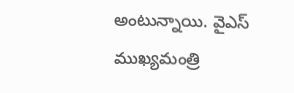అంటున్నాయి. వైఎస్ ముఖ్యమంత్రి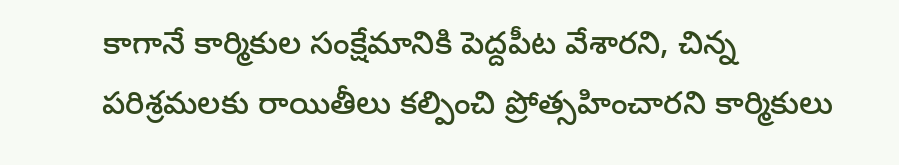కాగానే కార్మికుల సంక్షేమానికి పెద్దపీట వేశారని, చిన్న పరిశ్రమలకు రాయితీలు కల్పించి ప్రోత్సహించారని కార్మికులు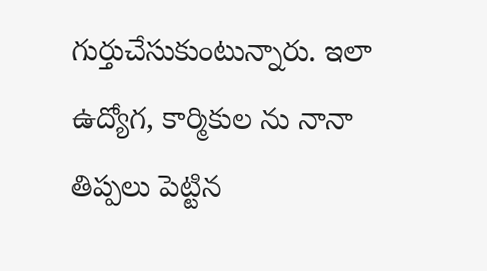గుర్తుచేసుకుంటున్నారు. ఇలా ఉద్యోగ, కార్మికుల ను నానా తిప్పలు పెట్టిన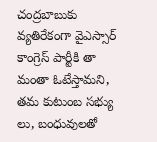చంద్రబాబుకు వ్యతిరేకంగా వైఎస్సార్ కాంగ్రెస్ పార్టీకి తా మంతా ఓటేస్తామని, తమ కుటుంబ సభ్యు లు, బంధువులతో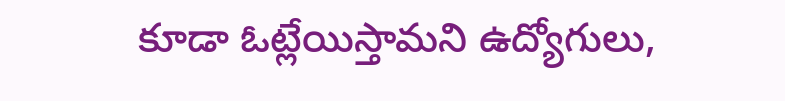కూడా ఓట్లేయిస్తామని ఉద్యోగులు,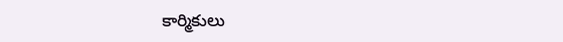కార్మికులు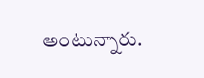అంటున్నారు.